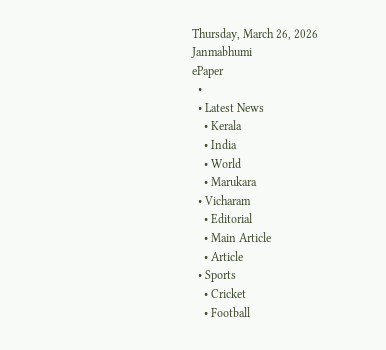Thursday, March 26, 2026
Janmabhumi
ePaper
  •
  • Latest News
    • Kerala
    • India
    • World
    • Marukara
  • Vicharam
    • Editorial
    • Main Article
    • Article
  • Sports
    • Cricket
    • Football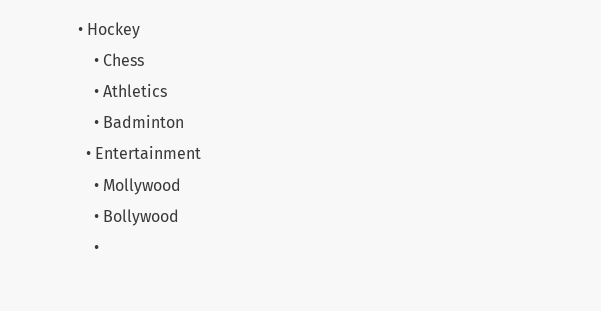• Hockey
    • Chess
    • Athletics
    • Badminton
  • Entertainment
    • Mollywood
    • Bollywood
    •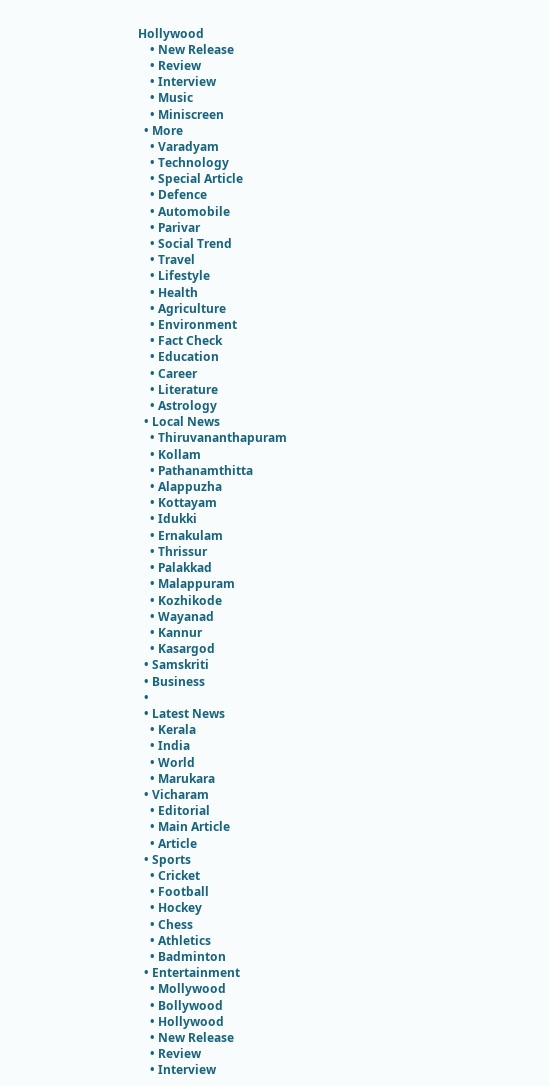Hollywood
    • New Release
    • Review
    • Interview
    • Music
    • Miniscreen
  • More
    • Varadyam
    • Technology
    • Special Article
    • Defence
    • Automobile
    • Parivar
    • Social Trend
    • Travel
    • Lifestyle
    • Health
    • Agriculture
    • Environment
    • Fact Check
    • Education
    • Career
    • Literature
    • Astrology
  • Local News
    • Thiruvananthapuram
    • Kollam
    • Pathanamthitta
    • Alappuzha
    • Kottayam
    • Idukki
    • Ernakulam
    • Thrissur
    • Palakkad
    • Malappuram
    • Kozhikode
    • Wayanad
    • Kannur
    • Kasargod
  • Samskriti
  • Business
  •
  • Latest News
    • Kerala
    • India
    • World
    • Marukara
  • Vicharam
    • Editorial
    • Main Article
    • Article
  • Sports
    • Cricket
    • Football
    • Hockey
    • Chess
    • Athletics
    • Badminton
  • Entertainment
    • Mollywood
    • Bollywood
    • Hollywood
    • New Release
    • Review
    • Interview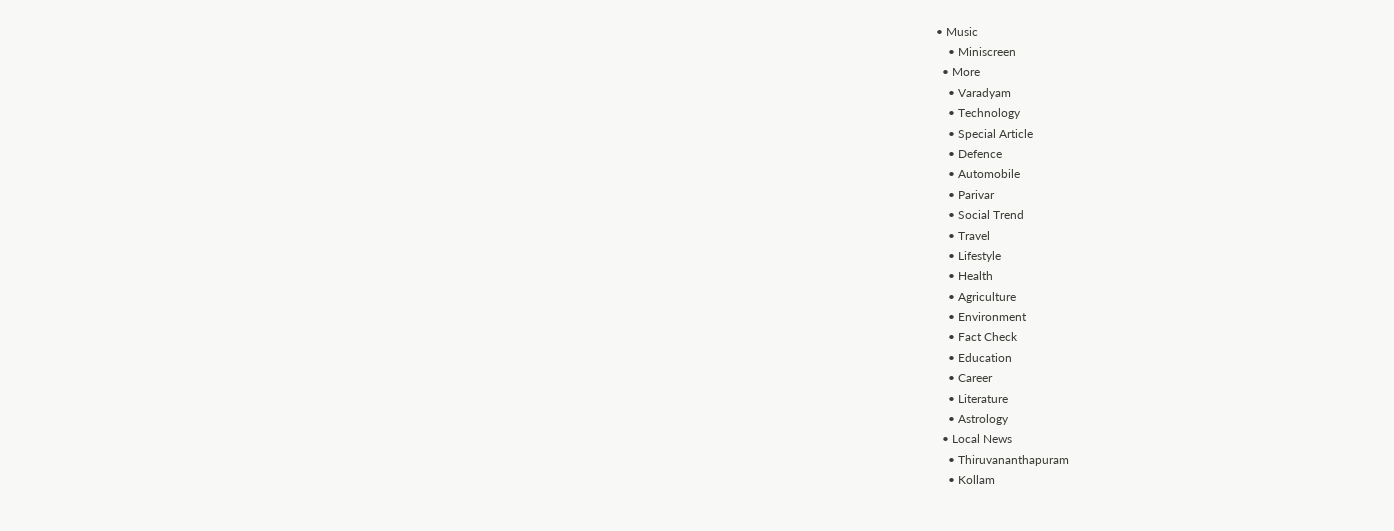• Music
    • Miniscreen
  • More
    • Varadyam
    • Technology
    • Special Article
    • Defence
    • Automobile
    • Parivar
    • Social Trend
    • Travel
    • Lifestyle
    • Health
    • Agriculture
    • Environment
    • Fact Check
    • Education
    • Career
    • Literature
    • Astrology
  • Local News
    • Thiruvananthapuram
    • Kollam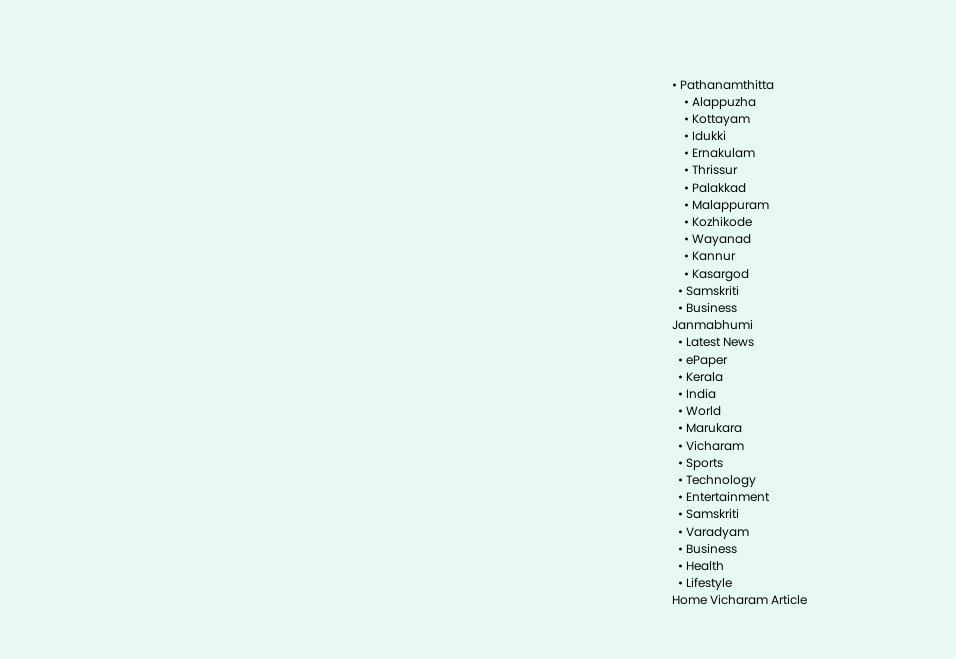• Pathanamthitta
    • Alappuzha
    • Kottayam
    • Idukki
    • Ernakulam
    • Thrissur
    • Palakkad
    • Malappuram
    • Kozhikode
    • Wayanad
    • Kannur
    • Kasargod
  • Samskriti
  • Business
Janmabhumi
  • Latest News
  • ePaper
  • Kerala
  • India
  • World
  • Marukara
  • Vicharam
  • Sports
  • Technology
  • Entertainment
  • Samskriti
  • Varadyam
  • Business
  • Health
  • Lifestyle
Home Vicharam Article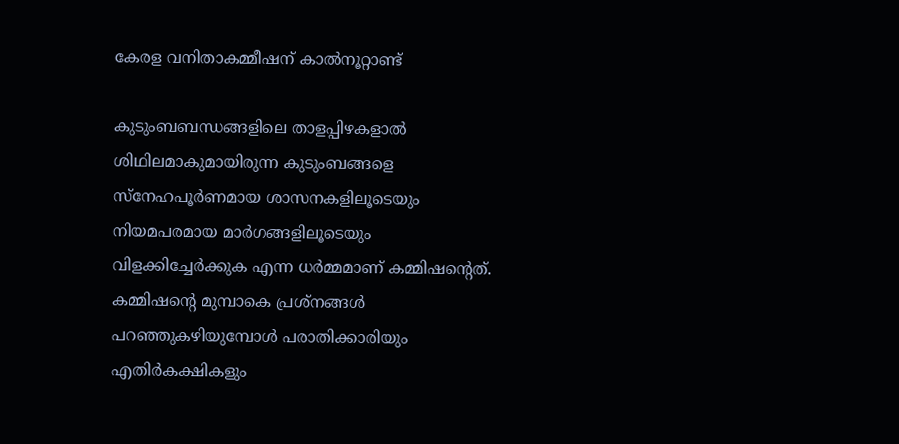കേരള വനിതാകമ്മീഷന് കാല്‍നൂറ്റാണ്ട്

കുടുംബബന്ധങ്ങളിലെ താളപ്പിഴകളാല്‍ ശിഥിലമാകുമായിരുന്ന കുടുംബങ്ങളെ സ്‌നേഹപൂര്‍ണമായ ശാസനകളിലൂടെയും നിയമപരമായ മാര്‍ഗങ്ങളിലൂടെയും വിളക്കിച്ചേര്‍ക്കുക എന്ന ധര്‍മ്മമാണ് കമ്മിഷന്റെത്. കമ്മിഷന്റെ മുമ്പാകെ പ്രശ്‌നങ്ങള്‍ പറഞ്ഞുകഴിയുമ്പോള്‍ പരാതിക്കാരിയും എതിര്‍കക്ഷികളും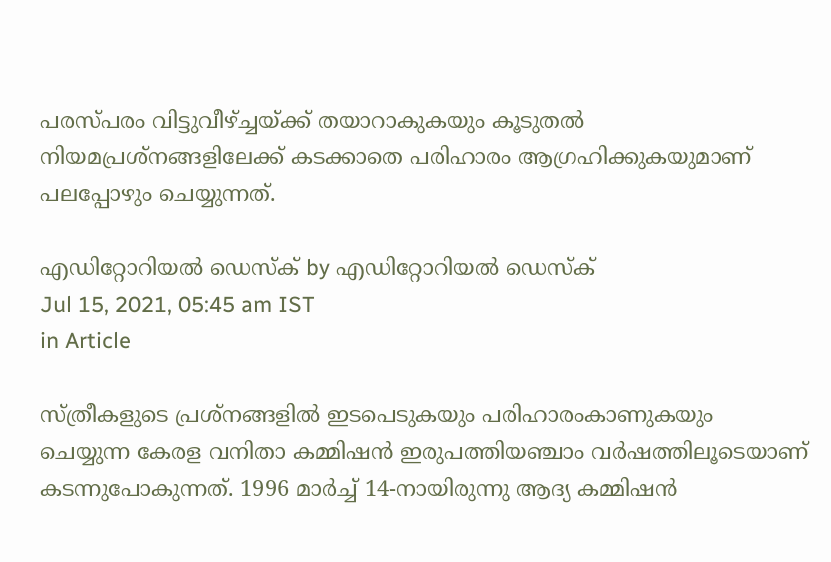പരസ്പരം വിട്ടുവീഴ്‌ച്ചയ്‌ക്ക് തയാറാകുകയും കൂടുതല്‍ നിയമപ്രശ്‌നങ്ങളിലേക്ക് കടക്കാതെ പരിഹാരം ആഗ്രഹിക്കുകയുമാണ് പലപ്പോഴും ചെയ്യുന്നത്.

എഡിറ്റോറിയൽ ഡെസ്ക് by എഡിറ്റോറിയൽ ഡെസ്ക്
Jul 15, 2021, 05:45 am IST
in Article

സ്ത്രീകളുടെ പ്രശ്നങ്ങളില്‍ ഇടപെടുകയും പരിഹാരംകാണുകയും ചെയ്യുന്ന കേരള വനിതാ കമ്മിഷന്‍ ഇരുപത്തിയഞ്ചാം വര്‍ഷത്തിലൂടെയാണ് കടന്നുപോകുന്നത്. 1996 മാര്‍ച്ച് 14-നായിരുന്നു ആദ്യ കമ്മിഷന്‍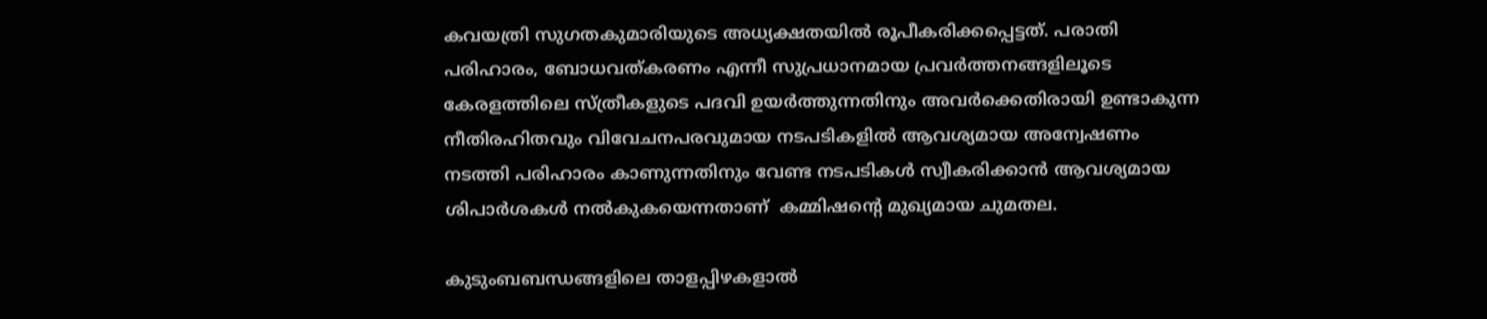കവയത്രി സുഗതകുമാരിയുടെ അധ്യക്ഷതയില്‍ രൂപീകരിക്കപ്പെട്ടത്. പരാതി പരിഹാരം, ബോധവത്കരണം എന്നീ സുപ്രധാനമായ പ്രവര്‍ത്തനങ്ങളിലൂടെ കേരളത്തിലെ സ്ത്രീകളുടെ പദവി ഉയര്‍ത്തുന്നതിനും അവര്‍ക്കെതിരായി ഉണ്ടാകുന്ന നീതിരഹിതവും വിവേചനപരവുമായ നടപടികളില്‍ ആവശ്യമായ അന്വേഷണം നടത്തി പരിഹാരം കാണുന്നതിനും വേണ്ട നടപടികള്‍ സ്വീകരിക്കാന്‍ ആവശ്യമായ ശിപാര്‍ശകള്‍ നല്‍കുകയെന്നതാണ്  കമ്മിഷന്റെ മുഖ്യമായ ചുമതല.

കുടുംബബന്ധങ്ങളിലെ താളപ്പിഴകളാല്‍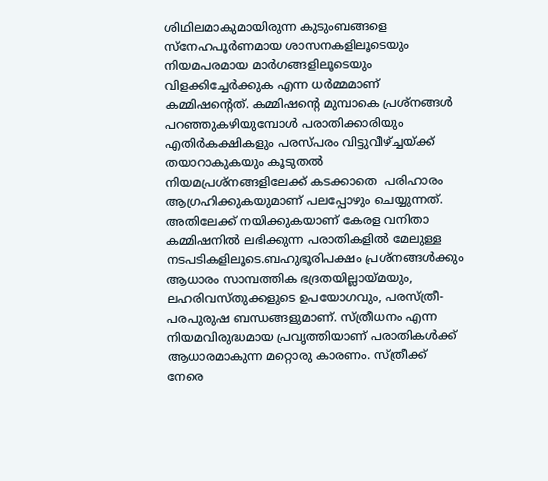ശിഥിലമാകുമായിരുന്ന കുടുംബങ്ങളെ സ്‌നേഹപൂര്‍ണമായ ശാസനകളിലൂടെയും നിയമപരമായ മാര്‍ഗങ്ങളിലൂടെയും വിളക്കിച്ചേര്‍ക്കുക എന്ന ധര്‍മ്മമാണ് കമ്മിഷന്റെത്. കമ്മിഷന്റെ മുമ്പാകെ പ്രശ്‌നങ്ങള്‍ പറഞ്ഞുകഴിയുമ്പോള്‍ പരാതിക്കാരിയും എതിര്‍കക്ഷികളും പരസ്പരം വിട്ടുവീഴ്‌ച്ചയ്‌ക്ക് തയാറാകുകയും കൂടുതല്‍ നിയമപ്രശ്‌നങ്ങളിലേക്ക് കടക്കാതെ  പരിഹാരം ആഗ്രഹിക്കുകയുമാണ് പലപ്പോഴും ചെയ്യുന്നത്. അതിലേക്ക് നയിക്കുകയാണ് കേരള വനിതാ കമ്മിഷനില്‍ ലഭിക്കുന്ന പരാതികളില്‍ മേലുള്ള നടപടികളിലൂടെ.ബഹുഭൂരിപക്ഷം പ്രശ്‌നങ്ങള്‍ക്കും ആധാരം സാമ്പത്തിക ഭദ്രതയില്ലായ്‌മയും, ലഹരിവസ്തുക്കളുടെ ഉപയോഗവും, പരസ്ത്രീ-പരപുരുഷ ബന്ധങ്ങളുമാണ്. സ്ത്രീധനം എന്ന നിയമവിരുദ്ധമായ പ്രവൃത്തിയാണ് പരാതികള്‍ക്ക് ആധാരമാകുന്ന മറ്റൊരു കാരണം. സ്ത്രീക്ക് നേരെ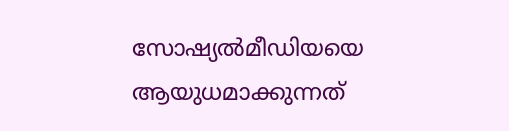സോഷ്യല്‍മീഡിയയെ ആയുധമാക്കുന്നത്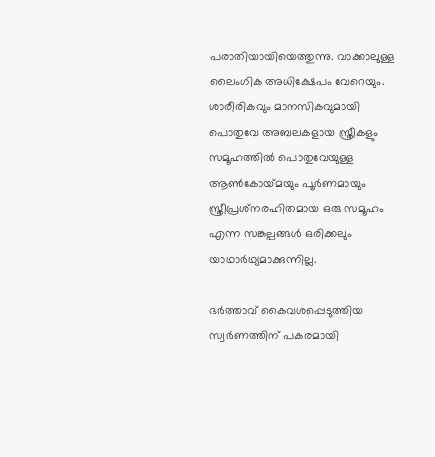പരാതിയായിയെത്തുന്നു. വാക്കാലുള്ള ലൈംഗിക അധിക്ഷേപം വേറെയും. ശാരീരികവും മാനസികവുമായി പൊതുവേ അബലകളായ സ്ത്രീകളും സമൂഹത്തില്‍ പൊതുവേയുള്ള ആണ്‍കോയ്‌മയും പൂര്‍ണമായും സ്ത്രീപ്രശ്‌നരഹിതമായ ഒരു സമൂഹം എന്ന സങ്കല്പങ്ങള്‍ ഒരിക്കലും യാഥാര്‍ഥ്യമാക്കുന്നില്ല.

ഭര്‍ത്താവ് കൈവശപ്പെടുത്തിയ സ്വര്‍ണത്തിന് പകരമായി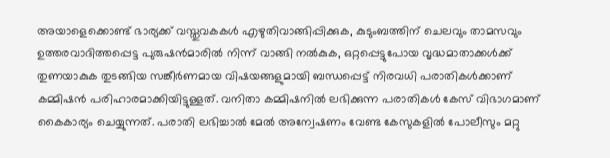അയാളെക്കൊണ്ട് ഭാര്യക്ക് വസ്തുവകകള്‍ എഴുതിവാങ്ങിപ്പിക്കുക, കുടുംബത്തിന് ചെലവും താമസവും ഉത്തരവാദിത്തപ്പെട്ട പുരുഷന്‍മാരില്‍ നിന്ന് വാങ്ങി നല്‍കുക, ഒറ്റപ്പെട്ടുപോയ വൃദ്ധമാതാക്കള്‍ക്ക് തുണയാകുക തുടങ്ങിയ സങ്കീര്‍ണമായ വിഷയങ്ങളുമായി ബന്ധപ്പെട്ട് നിരവധി പരാതികള്‍ക്കാണ് കമ്മിഷന്‍ പരിഹാരമാക്കിയിട്ടുള്ളത്. വനിതാ കമ്മിഷനില്‍ ലഭിക്കുന്ന പരാതികള്‍ കേസ് വിഭാഗമാണ് കൈകാര്യം ചെയ്യുന്നത്. പരാതി ലഭിച്ചാല്‍ മേല്‍ അന്വേഷണം വേണ്ട കേസുകളില്‍ പോലീസും മറ്റു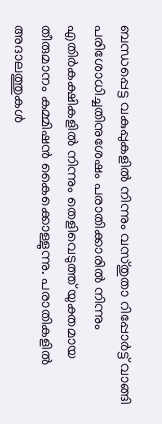ബന്ധപ്പെട്ട വകുപ്പുകളില്‍ നിന്നും വസ്തുതാ റിപ്പോര്‍ട്ട് വാങ്ങി പരിശോധിച്ചതിനുശേഷം പരാതിക്കാരില്‍ നിന്നും എതിര്‍കക്ഷികളില്‍ നിന്നും തെളിവെടുത്ത് യുക്തമായ തീരുമാനം കമ്മിഷന്‍ കൈക്കൊള്ളുന്നു. പരാതികളില്‍ അദാലത്തുകള്‍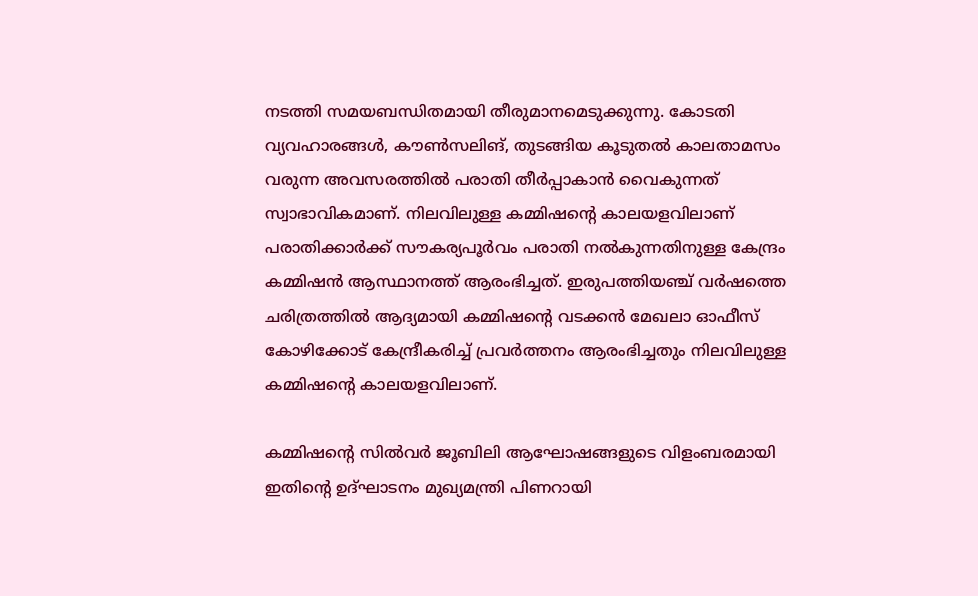നടത്തി സമയബന്ധിതമായി തീരുമാനമെടുക്കുന്നു. കോടതി വ്യവഹാരങ്ങള്‍, കൗണ്‍സലിങ്, തുടങ്ങിയ കൂടുതല്‍ കാലതാമസം വരുന്ന അവസരത്തില്‍ പരാതി തീര്‍പ്പാകാന്‍ വൈകുന്നത് സ്വാഭാവികമാണ്. നിലവിലുള്ള കമ്മിഷന്റെ കാലയളവിലാണ് പരാതിക്കാര്‍ക്ക് സൗകര്യപൂര്‍വം പരാതി നല്‍കുന്നതിനുള്ള കേന്ദ്രം കമ്മിഷന്‍ ആസ്ഥാനത്ത് ആരംഭിച്ചത്. ഇരുപത്തിയഞ്ച് വര്‍ഷത്തെ ചരിത്രത്തില്‍ ആദ്യമായി കമ്മിഷന്റെ വടക്കന്‍ മേഖലാ ഓഫീസ് കോഴിക്കോട് കേന്ദ്രീകരിച്ച് പ്രവര്‍ത്തനം ആരംഭിച്ചതും നിലവിലുള്ള കമ്മിഷന്റെ കാലയളവിലാണ്.

കമ്മിഷന്റെ സില്‍വര്‍ ജൂബിലി ആഘോഷങ്ങളുടെ വിളംബരമായി ഇതിന്റെ ഉദ്ഘാടനം മുഖ്യമന്ത്രി പിണറായി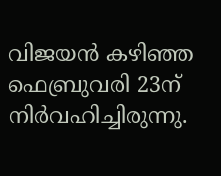വിജയന്‍ കഴിഞ്ഞ ഫെബ്രുവരി 23ന് നിര്‍വഹിച്ചിരുന്നു.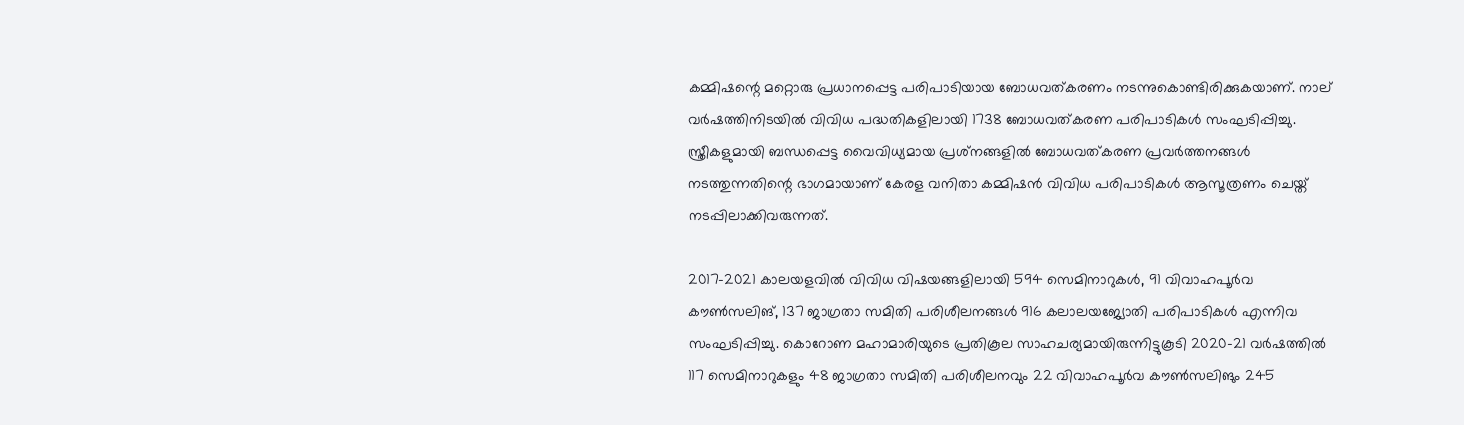കമ്മിഷന്റെ മറ്റൊരു പ്രധാനപ്പെട്ട പരിപാടിയായ ബോധവത്കരണം നടന്നുകൊണ്ടിരിക്കുകയാണ്. നാല് വര്‍ഷത്തിനിടയില്‍ വിവിധ പദ്ധതികളിലായി 1738 ബോധവത്കരണ പരിപാടികള്‍ സംഘടിപ്പിച്ചു. സ്ത്രീകളുമായി ബന്ധപ്പെട്ട വൈവിധ്യമായ പ്രശ്‌നങ്ങളില്‍ ബോധവത്കരണ പ്രവര്‍ത്തനങ്ങള്‍ നടത്തുന്നതിന്റെ ഭാഗമായാണ് കേരള വനിതാ കമ്മിഷന്‍ വിവിധ പരിപാടികള്‍ ആസൂത്രണം ചെയ്ത് നടപ്പിലാക്കിവരുന്നത്.

2017-2021 കാലയളവില്‍ വിവിധ വിഷയങ്ങളിലായി 594 സെമിനാറുകള്‍, 91 വിവാഹപൂര്‍വ കൗണ്‍സലിങ്, 137 ജാഗ്രതാ സമിതി പരിശീലനങ്ങള്‍ 916 കലാലയജ്യോതി പരിപാടികള്‍ എന്നിവ സംഘടിപ്പിച്ചു. കൊറോണ മഹാമാരിയുടെ പ്രതികൂല സാഹചര്യമായിരുന്നിട്ടുകൂടി 2020-21 വര്‍ഷത്തില്‍ 117 സെമിനാറുകളും 48 ജാഗ്രതാ സമിതി പരിശീലനവും 22 വിവാഹപൂര്‍വ കൗണ്‍സലിങും 245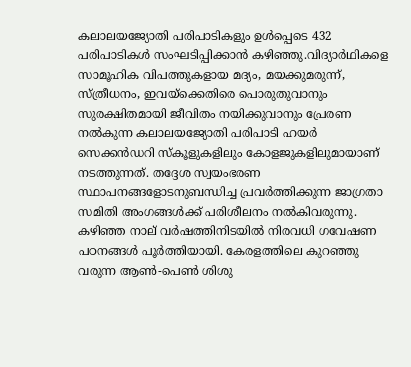കലാലയജ്യോതി പരിപാടികളും ഉള്‍പ്പെടെ 432 പരിപാടികള്‍ സംഘടിപ്പിക്കാന്‍ കഴിഞ്ഞു.വിദ്യാര്‍ഥികളെ സാമൂഹിക വിപത്തുകളായ മദ്യം, മയക്കുമരുന്ന്, സ്ത്രീധനം, ഇവയ്‌ക്കെതിരെ പൊരുതുവാനും സുരക്ഷിതമായി ജീവിതം നയിക്കുവാനും പ്രേരണ നല്‍കുന്ന കലാലയജ്യോതി പരിപാടി ഹയര്‍ സെക്കന്‍ഡറി സ്‌കൂളുകളിലും കോളജുകളിലുമായാണ് നടത്തുന്നത്. തദ്ദേശ സ്വയംഭരണ സ്ഥാപനങ്ങളോടനുബന്ധിച്ച പ്രവര്‍ത്തിക്കുന്ന ജാഗ്രതാ സമിതി അംഗങ്ങള്‍ക്ക് പരിശീലനം നല്‍കിവരുന്നു. കഴിഞ്ഞ നാല് വര്‍ഷത്തിനിടയില്‍ നിരവധി ഗവേഷണ പഠനങ്ങള്‍ പൂര്‍ത്തിയായി. കേരളത്തിലെ കുറഞ്ഞു വരുന്ന ആണ്‍-പെണ്‍ ശിശു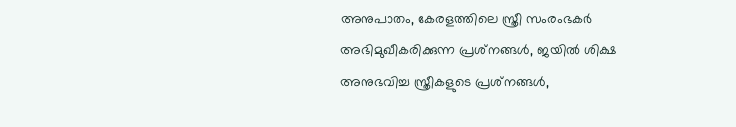അനുപാതം, കേരളത്തിലെ സ്ത്രീ സംരംഭകര്‍ അഭിമുഖീകരിക്കുന്ന പ്രശ്‌നങ്ങള്‍, ജയില്‍ ശിക്ഷ അനുഭവിച്ച സ്ത്രീകളുടെ പ്രശ്‌നങ്ങള്‍,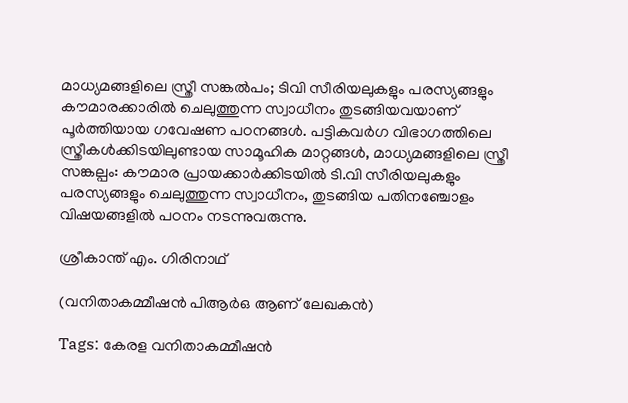മാധ്യമങ്ങളിലെ സ്ത്രീ സങ്കല്‍പം; ടിവി സീരിയലുകളും പരസ്യങ്ങളും കൗമാരക്കാരില്‍ ചെലുത്തുന്ന സ്വാധീനം തുടങ്ങിയവയാണ് പൂര്‍ത്തിയായ ഗവേഷണ പഠനങ്ങള്‍. പട്ടികവര്‍ഗ വിഭാഗത്തിലെ സ്ത്രീകള്‍ക്കിടയിലുണ്ടായ സാമൂഹിക മാറ്റങ്ങള്‍, മാധ്യമങ്ങളിലെ സ്ത്രീ സങ്കല്പം: കൗമാര പ്രായക്കാര്‍ക്കിടയില്‍ ടി.വി സീരിയലുകളും പരസ്യങ്ങളും ചെലുത്തുന്ന സ്വാധീനം, തുടങ്ങിയ പതിനഞ്ചോളം വിഷയങ്ങളില്‍ പഠനം നടന്നുവരുന്നു.

ശ്രീകാന്ത് എം. ഗിരിനാഥ്

(വനിതാകമ്മീഷന്‍ പിആര്‍ഒ ആണ് ലേഖകന്‍)

Tags: കേരള വനിതാകമ്മീഷന്‍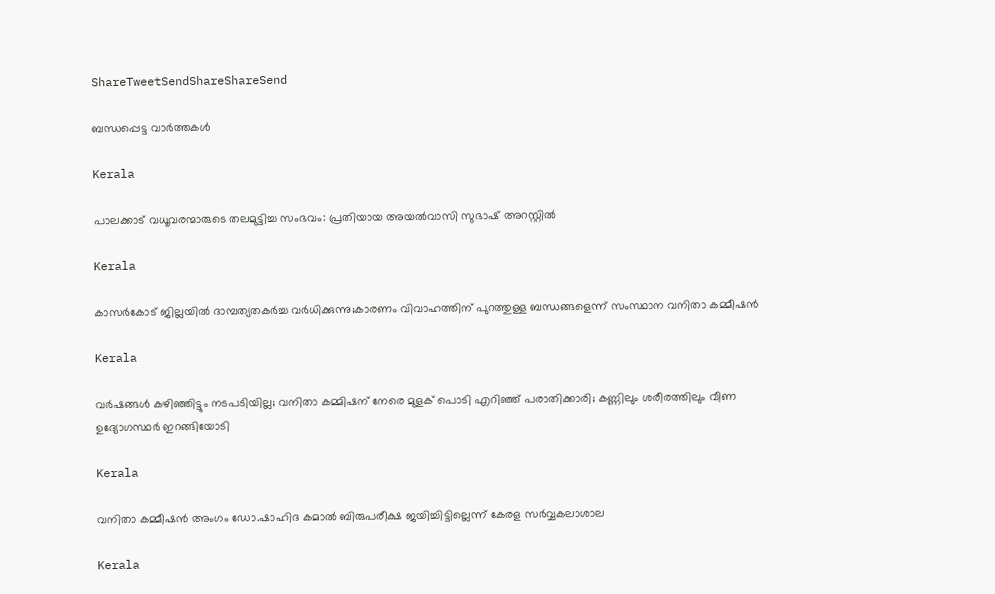ShareTweetSendShareShareSend

ബന്ധപ്പെട്ട വാര്‍ത്തകള്‍

Kerala

പാലക്കാട് വധൂവരന്മാരുടെ തലമുട്ടിച്ച സംഭവം: പ്രതിയായ അയൽവാസി സുഭാഷ് അറസ്റ്റിൽ

Kerala

കാസർകോട് ജില്ലയിൽ ദാമ്പത്യതകര്‍ച്ച വര്‍ധിക്കുന്നു;കാരണം വിവാഹത്തിന് പുറത്തുള്ള ബന്ധങ്ങളെന്ന് സംസ്ഥാന വനിതാ കമ്മീഷൻ

Kerala

വര്‍ഷങ്ങള്‍ കഴിഞ്ഞിട്ടും നടപടിയില്ല; വനിതാ കമ്മിഷന് നേരെ മുളക് പൊടി എറിഞ്ഞ് പരാതിക്കാരി; കണ്ണിലും ശരീരത്തിലും വീണ ഉദ്യോഗസ്ഥര്‍ ഇറങ്ങിയോടി

Kerala

വനിതാ കമ്മീഷന്‍ അംഗം ഡോ.ഷാഹിദ കമാല്‍ ബിരുപരീക്ഷ ജയിച്ചിട്ടില്ലെന്ന് കേരള സര്‍വ്വകലാശാല

Kerala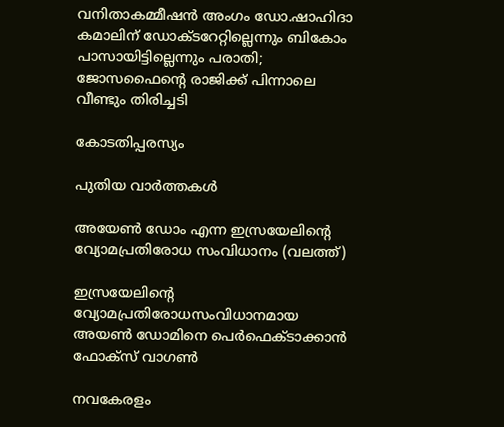വനിതാകമ്മീഷന്‍ അംഗം ഡോ.ഷാഹിദാ കമാലിന് ഡോക്ടറേറ്റില്ലെന്നും ബികോം പാസായിട്ടില്ലെന്നും പരാതി; ജോസഫൈന്റെ രാജിക്ക് പിന്നാലെ വീണ്ടും തിരിച്ചടി

കോടതിപ്പരസ്യം

പുതിയ വാര്‍ത്തകള്‍

അയേണ്‍ ഡോം എന്ന ഇസ്രയേലിന്‍റെ വ്യോമപ്രതിരോധ സംവിധാനം (വലത്ത്)

ഇസ്രയേലിന്റെ വ്യോമപ്രതിരോധസംവിധാനമായ അയൺ ഡോമിനെ പെര്‍ഫെക്ടാക്കാന്‍ ഫോക്സ് വാഗണ്‍

നവകേരളം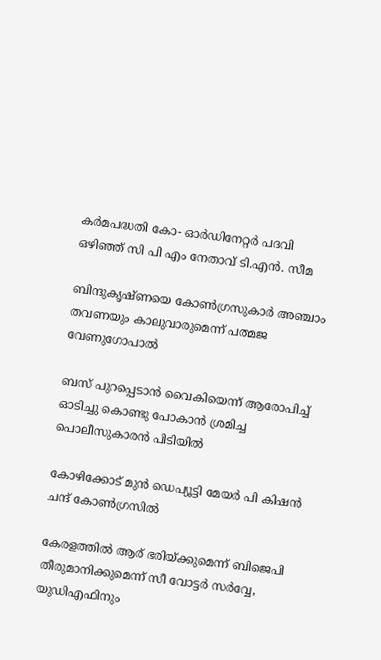കര്‍മപദ്ധതി കോ- ഓര്‍ഡിനേറ്റര്‍ പദവി ഒഴിഞ്ഞ് സി പി എം നേതാവ് ടി.എന്‍. സീമ

ബിന്ദുകൃഷ്ണയെ കോണ്‍ഗ്രസുകാര്‍ അഞ്ചാം തവണയും കാലുവാരുമെന്ന് പത്മജ വേണുഗോപാല്‍

ബസ് പുറപ്പെടാന്‍ വൈകിയെന്ന് ആരോപിച്ച് ഓടിച്ചു കൊണ്ടു പോകാന്‍ ശ്രമിച്ച പൊലീസുകാരന്‍ പിടിയില്‍

കോഴിക്കോട് മുന്‍ ഡെപ്യൂട്ടി മേയര്‍ പി കിഷന്‍ ചന്ദ് കോണ്‍ഗ്രസില്‍

കേരളത്തില്‍ ആര് ഭരിയ്‌ക്കുമെന്ന് ബിജെപി തീരുമാനിക്കുമെന്ന് സീ വോട്ടര്‍ സര്‍വ്വേ, യുഡിഎഫിനും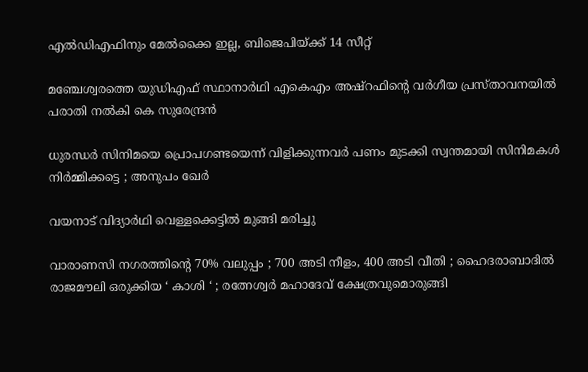എല്‍ഡിഎഫിനും മേല്‍ക്കൈ ഇല്ല, ബിജെപിയ്‌ക്ക് 14 സീറ്റ്

മഞ്ചേശ്വരത്തെ യുഡിഎഫ് സ്ഥാനാര്‍ഥി എകെഎം അഷ്റഫിന്റെ വര്‍ഗീയ പ്രസ്താവനയില്‍ പരാതി നല്‍കി കെ സുരേന്ദ്രന്‍

ധുരന്ധർ സിനിമയെ പ്രൊപഗണ്ടയെന്ന് വിളിക്കുന്നവർ പണം മുടക്കി സ്വന്തമായി സിനിമകൾ നിർമ്മിക്കട്ടെ ; അനുപം ഖേർ

വയനാട് വിദ്യാര്‍ഥി വെള്ളക്കെട്ടില്‍ മുങ്ങി മരിച്ചു

വാരാണസി നഗരത്തിന്റെ 70% വലുപ്പം ; 700 അടി നീളം, 400 അടി വീതി ; ഹൈദരാബാദിൽ രാജമൗലി ഒരുക്കിയ ‘ കാശി ‘ ; രത്നേശ്വർ മഹാദേവ് ക്ഷേത്രവുമൊരുങ്ങി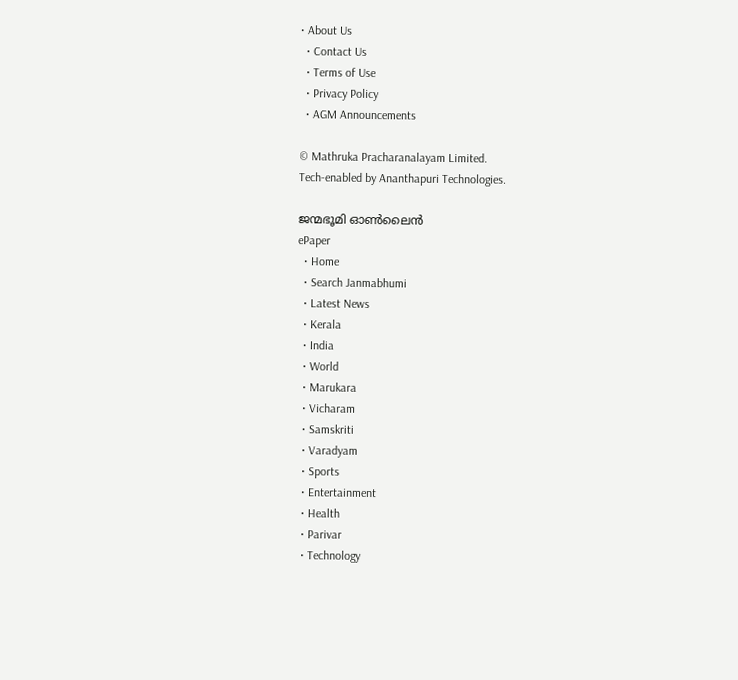• About Us
  • Contact Us
  • Terms of Use
  • Privacy Policy
  • AGM Announcements

© Mathruka Pracharanalayam Limited.
Tech-enabled by Ananthapuri Technologies.

ജന്മഭൂമി ഓണ്‍ലൈന്‍
ePaper
  • Home
  • Search Janmabhumi
  • Latest News
  • Kerala
  • India
  • World
  • Marukara
  • Vicharam
  • Samskriti
  • Varadyam
  • Sports
  • Entertainment
  • Health
  • Parivar
  • Technology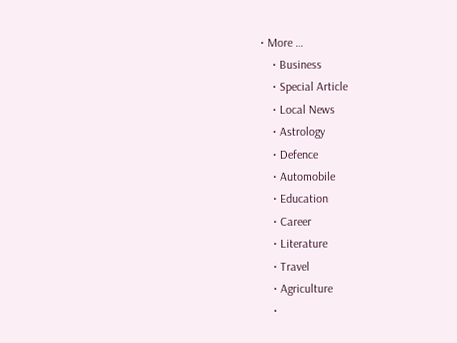• More …
    • Business
    • Special Article
    • Local News
    • Astrology
    • Defence
    • Automobile
    • Education
    • Career
    • Literature
    • Travel
    • Agriculture
    •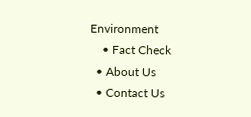Environment
    • Fact Check
  • About Us
  • Contact Us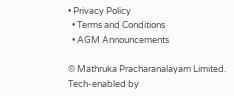• Privacy Policy
  • Terms and Conditions
  • AGM Announcements

© Mathruka Pracharanalayam Limited.
Tech-enabled by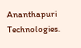Ananthapuri Technologies.